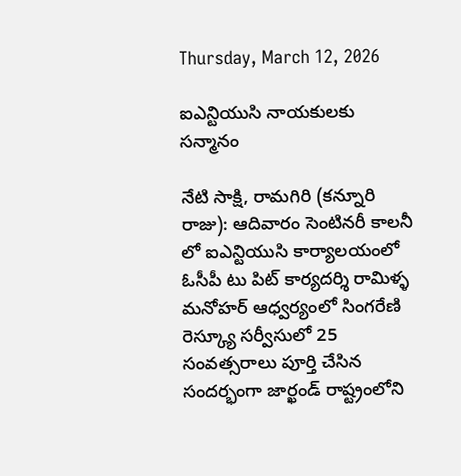Thursday, March 12, 2026

ఐఎన్టియుసి నాయకులకు సన్మానం

నేటి సాక్షి, రామగిరి (కన్నూరి రాజు): ఆదివారం సెంటినరీ కాలనీ లో ఐఎన్టియుసి కార్యాలయంలో ఓసీపీ టు పిట్ కార్యదర్శి రామిళ్ళ మనోహర్ ఆధ్వర్యంలో సింగరేణి రెస్క్యూ సర్వీసులో 25 సంవత్సరాలు పూర్తి చేసిన సందర్భంగా జార్ఖండ్ రాష్ట్రంలోని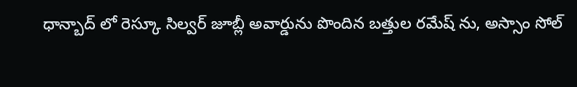ధాన్బాద్ లో రెస్కూ సిల్వర్ జూబ్లీ అవార్డును పొందిన బత్తుల రమేష్ ను, అస్సాం సోల్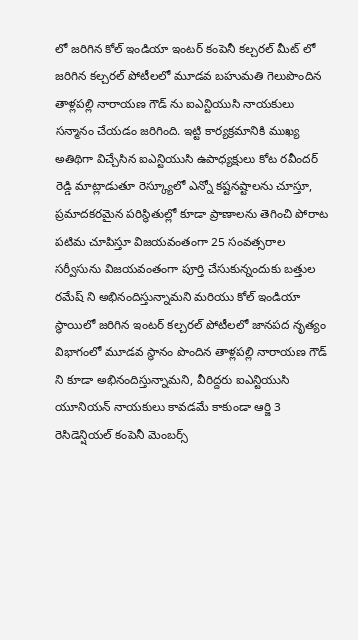లో జరిగిన కోల్ ఇండియా ఇంటర్ కంపెనీ కల్చరల్ మీట్ లో జరిగిన కల్చరల్ పోటీలలో మూడవ బహుమతి గెలుపొందిన తాళ్లపల్లి నారాయణ గౌడ్ ను ఐఎన్టియుసి నాయకులు సన్మానం చేయడం జరిగింది. ఇట్టి కార్యక్రమానికి ముఖ్య అతిథిగా విచ్చేసిన ఐఎన్టియుసి ఉపాధ్యక్షులు కోట రవీందర్ రెడ్డి మాట్లాడుతూ రెస్క్యూలో ఎన్నో కష్టనష్టాలను చూస్తూ, ప్రమాదకరమైన పరిస్థితుల్లో కూడా ప్రాణాలను తెగించి పోరాట పటిమ చూపిస్తూ విజయవంతంగా 25 సంవత్సరాల సర్వీసును విజయవంతంగా పూర్తి చేసుకున్నందుకు బత్తుల రమేష్ ని అభినందిస్తున్నామని మరియు కోల్ ఇండియా స్థాయిలో జరిగిన ఇంటర్ కల్చరల్ పోటీలలో జానపద నృత్యం విభాగంలో మూడవ స్థానం పొందిన తాళ్లపల్లి నారాయణ గౌడ్ ని కూడా అభినందిస్తున్నామని, వీరిద్దరు ఐఎన్టియుసి యూనియన్ నాయకులు కావడమే కాకుండా ఆర్జి 3 రెసిడెన్షియల్ కంపెనీ మెంబర్స్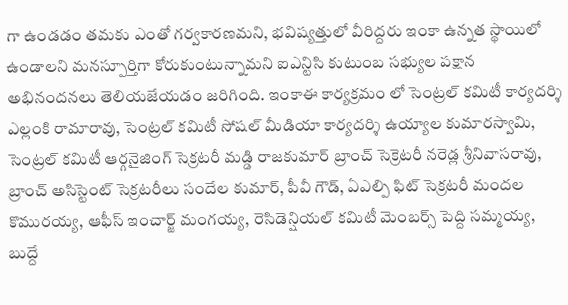గా ఉండడం తమకు ఎంతో గర్వకారణమని, భవిష్యత్తులో వీరిద్దరు ఇంకా ఉన్నత స్థాయిలో ఉండాలని మనస్పూర్తిగా కోరుకుంటున్నామని ఐఎన్టిసి కుటుంబ సభ్యుల పక్షాన అభినందనలు తెలియజేయడం జరిగింది. ఇంకాఈ కార్యక్రమం లో సెంట్రల్ కమిటీ కార్యదర్శి ఎల్లంకి రామారావు, సెంట్రల్ కమిటీ సోషల్ మీడియా కార్యదర్శి ఉయ్యాల కుమారస్వామి, సెంట్రల్ కమిటీ ఆర్గనైజింగ్ సెక్రటరీ మడ్డి రాజకుమార్ బ్రాంచ్ సెక్రెటరీ నరెడ్ల శ్రీనివాసరావు, బ్రాంచ్ అసిస్టెంట్ సెక్రటరీలు సందేల కుమార్, పీవీ గౌడ్, ఏఎల్పి ఫిట్ సెక్రటరీ మందల కొమురయ్య, ఆఫీస్ ఇంచార్జ్ మంగయ్య, రెసిడెన్షియల్ కమిటీ మెంబర్స్ పెద్ది సమ్మయ్య, బుద్దే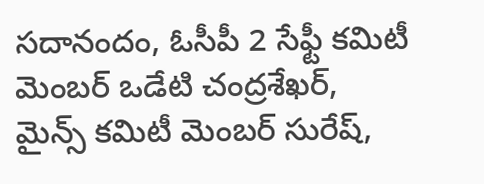సదానందం, ఓసీపీ 2 సేఫ్టీ కమిటీ మెంబర్ ఒడేటి చంద్రశేఖర్, మైన్స్ కమిటీ మెంబర్ సురేష్,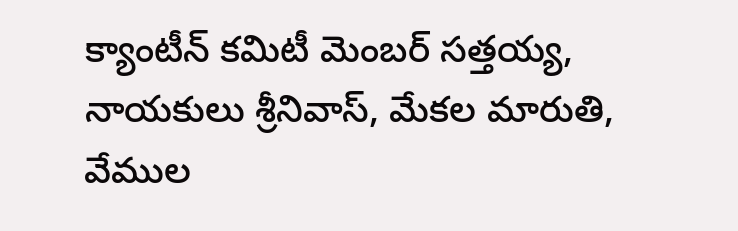క్యాంటీన్ కమిటీ మెంబర్ సత్తయ్య, నాయకులు శ్రీనివాస్, మేకల మారుతి, వేముల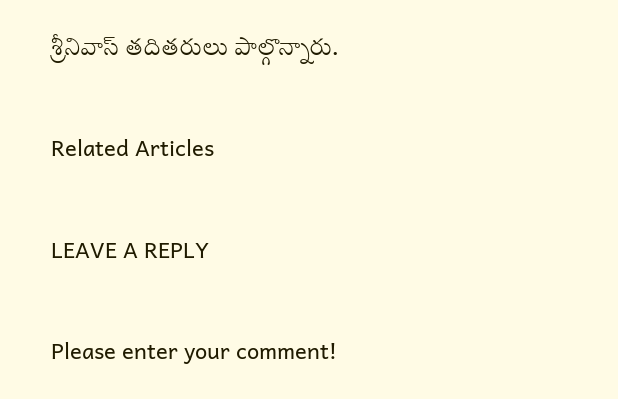శ్రీనివాస్ తదితరులు పాల్గొన్నారు.

Related Articles

LEAVE A REPLY

Please enter your comment!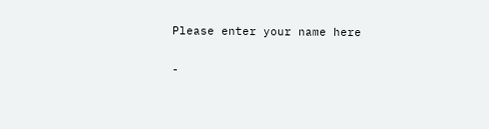Please enter your name here

-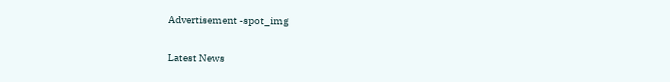Advertisement -spot_img

Latest News